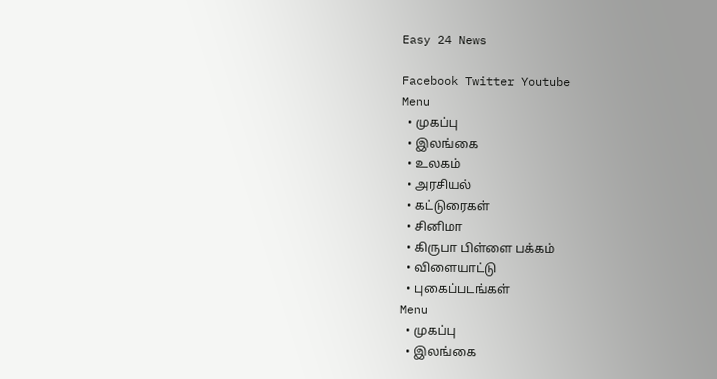Easy 24 News

Facebook Twitter Youtube
Menu
  • முகப்பு
  • இலங்கை
  • உலகம்
  • அரசியல்
  • கட்டுரைகள்
  • சினிமா
  • கிருபா பிள்ளை பக்கம்
  • விளையாட்டு
  • புகைப்படங்கள்
Menu
  • முகப்பு
  • இலங்கை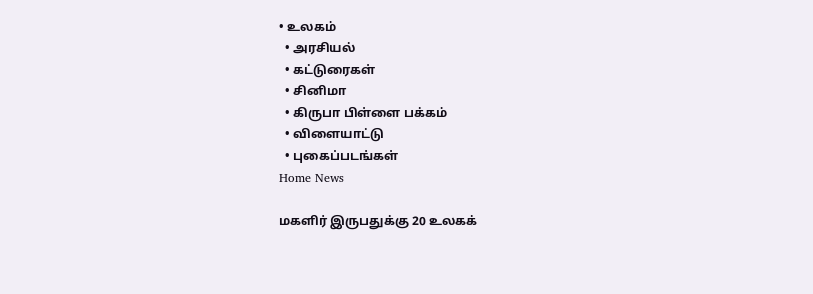• உலகம்
  • அரசியல்
  • கட்டுரைகள்
  • சினிமா
  • கிருபா பிள்ளை பக்கம்
  • விளையாட்டு
  • புகைப்படங்கள்
Home News

மகளிர் இருபதுக்கு 20 உலகக்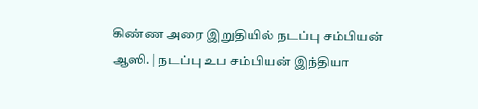கிண்ண அரை இறுதியில் நடப்பு சம்பியன் ஆஸி. | நடப்பு உப சம்பியன் இந்தியா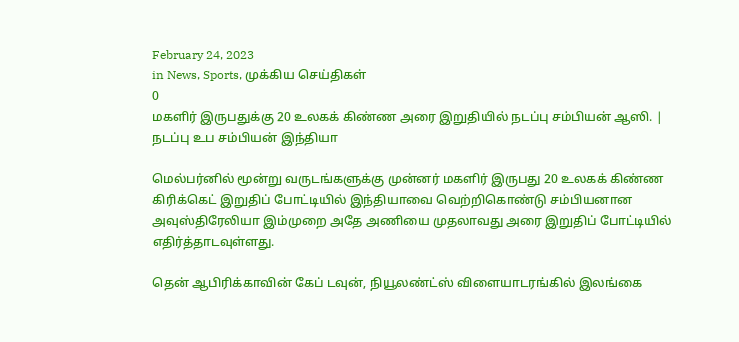February 24, 2023
in News, Sports, முக்கிய செய்திகள்
0
மகளிர் இருபதுக்கு 20 உலகக் கிண்ண அரை இறுதியில் நடப்பு சம்பியன் ஆஸி. | நடப்பு உப சம்பியன் இந்தியா

மெல்பர்னில் மூன்று வருடங்களுக்கு முன்னர் மகளிர் இருபது 20 உலகக் கிண்ண கிரிக்கெட் இறுதிப் போட்டியில் இந்தியாவை வெற்றிகொண்டு சம்பியனான அவுஸ்திரேலியா இம்முறை அதே அணியை முதலாவது அரை இறுதிப் போட்டியில் எதிர்த்தாடவுள்ளது.

தென் ஆபிரிக்காவின் கேப் டவுன், நியூலண்ட்ஸ் விளையாடரங்கில் இலங்கை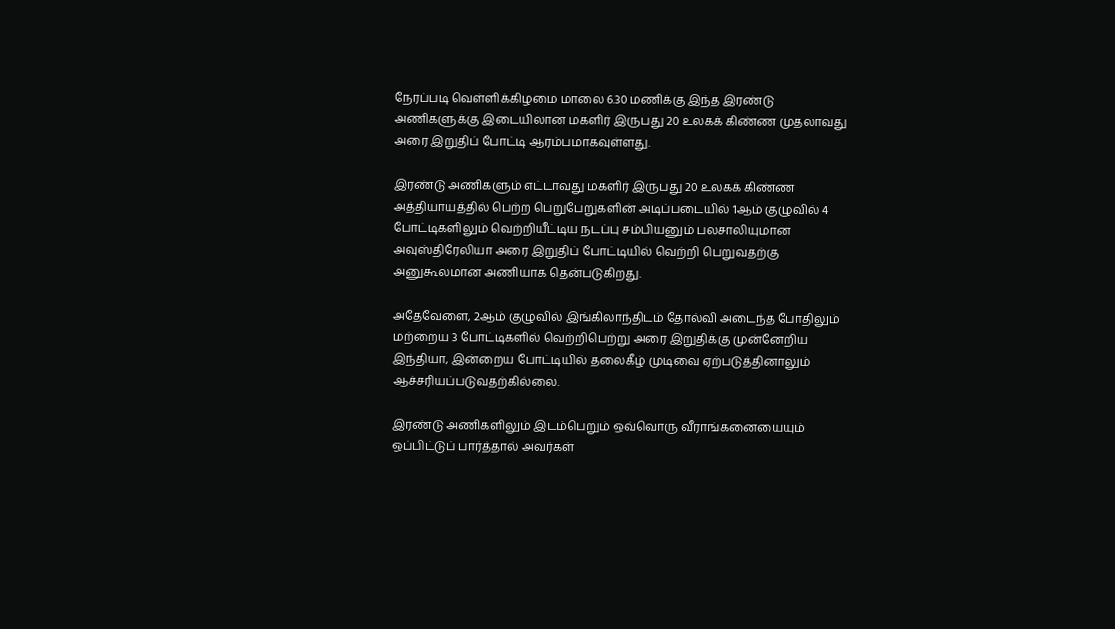நேரப்படி வெள்ளிக்கிழமை மாலை 6.30 மணிக்கு இந்த இரண்டு அணிகளுக்கு இடையிலான மகளிர் இருபது 20 உலகக் கிண்ண முதலாவது அரை இறுதிப் போட்டி ஆரம்பமாகவுள்ளது.

இரண்டு அணிகளும் எட்டாவது மகளிர் இருபது 20 உலகக் கிண்ண அத்தியாயத்தில் பெற்ற பெறுபேறுகளின் அடிப்படையில் 1ஆம் குழுவில் 4 போட்டிகளிலும் வெற்றியீட்டிய நடப்பு சம்பியனும் பலசாலியுமான அவுஸ்திரேலியா அரை இறுதிப் போட்டியில் வெற்றி பெறுவதற்கு அனுகூலமான அணியாக தென்படுகிறது.

அதேவேளை, 2ஆம் குழுவில் இங்கிலாந்திடம் தோல்வி அடைந்த போதிலும் மற்றைய 3 போட்டிகளில் வெற்றிபெற்று அரை இறுதிக்கு முன்னேறிய இந்தியா, இன்றைய போட்டியில் தலைகீழ் முடிவை ஏற்படுத்தினாலும் ஆச்சரியப்படுவதற்கில்லை.

இரண்டு அணிகளிலும் இடம்பெறும் ஒவ்வொரு வீராங்கனையையும் ஒப்பிட்டுப் பார்த்தால் அவர்கள்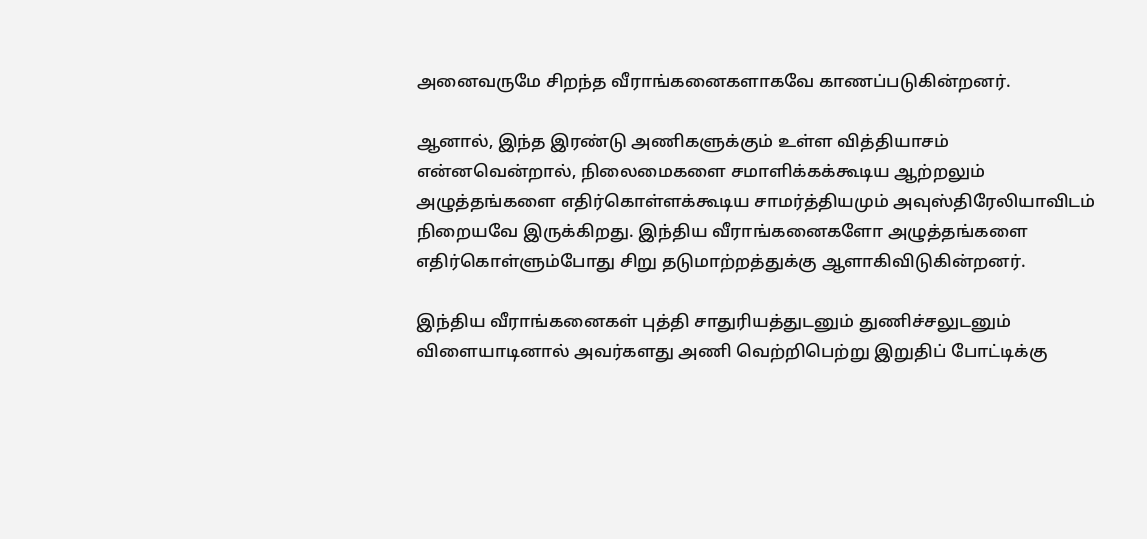அனைவருமே சிறந்த வீராங்கனைகளாகவே காணப்படுகின்றனர்.

ஆனால், இந்த இரண்டு அணிகளுக்கும் உள்ள வித்தியாசம் என்னவென்றால், நிலைமைகளை சமாளிக்கக்கூடிய ஆற்றலும் அழுத்தங்களை எதிர்கொள்ளக்கூடிய சாமர்த்தியமும் அவுஸ்திரேலியாவிடம் நிறையவே இருக்கிறது. இந்திய வீராங்கனைகளோ அழுத்தங்களை எதிர்கொள்ளும்போது சிறு தடுமாற்றத்துக்கு ஆளாகிவிடுகின்றனர்.

இந்திய வீராங்கனைகள் புத்தி சாதுரியத்துடனும் துணிச்சலுடனும் விளையாடினால் அவர்களது அணி வெற்றிபெற்று இறுதிப் போட்டிக்கு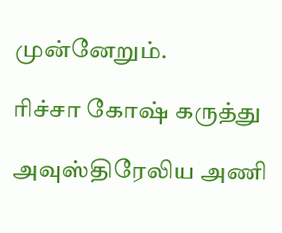முன்னேறும்.

ரிச்சா கோஷ் கருத்து

அவுஸ்திரேலிய அணி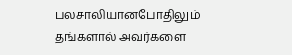பலசாலியானபோதிலும் தங்களால் அவர்களை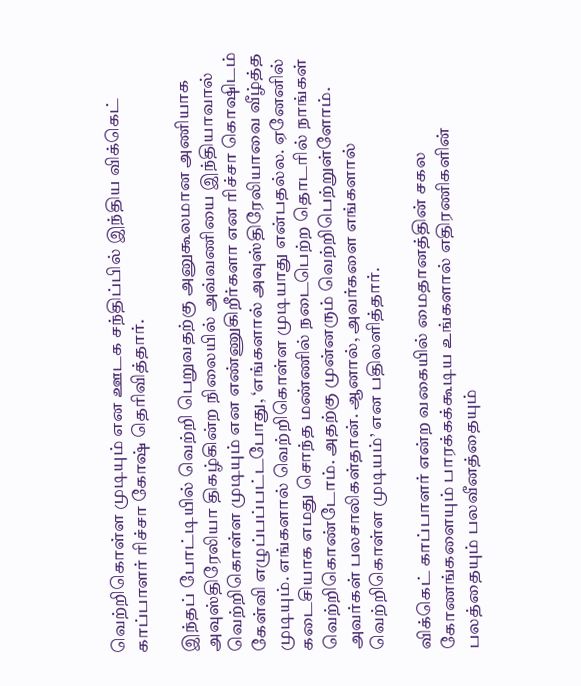வெற்றிகொள்ள முடியும் என ஊடக சந்திப்பில் இந்திய விக்கெட் காப்பாளர் ரிச்சா கோஷ் தெரிவித்தார்.

இந்தப் போட்டியில் வெற்றி பெறுவதற்கு அனுகூலமான அணியாக அவுஸ்திரேலியா திகழ்கின்ற நிலையில் அவ்வணியை இந்தியாவால் வெற்றிகொள்ள முடியும் என எண்ணுகிறீர்களா என ரிச்சா கொஷிடம் கேள்வி எழுப்பப்பட்டபோது, ‘எங்களால் அவுஸ்திரேலியாவை வீழ்த்த முடியும். எங்களால் வெற்றிகொள்ள முடியாது என்பதல்ல. ஏனேனில் கடைசியாக எமது சொந்த மண்ணில் நடைபெற்ற தொடரில் நாங்கள் வெற்றிகொண்டோம். அதற்கு முன்னரும் வெற்றிபெற்றுள்ளோம். அவர்கள் பலசாலிகள்தான். ஆனால், அவர்களை எங்களால் வெற்றிகொள்ள முடியம்’ என பதிலளித்தார்.

விக்கெட் காப்பாளர் என்ற வகையில் மைதானத்தின் சகல கோணங்களையும் பாரக்கக்கூடிய உங்களால் எதிரணிகளின் பலத்தையும் பலவீனத்தையும்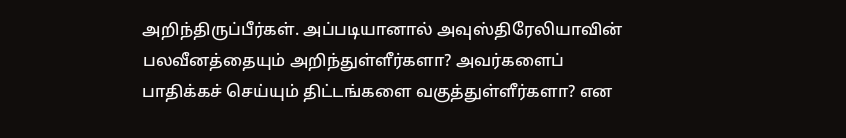அறிந்திருப்பீர்கள். அப்படியானால் அவுஸ்திரேலியாவின் பலவீனத்தையும் அறிந்துள்ளீர்களா? அவர்களைப் பாதிக்கச் செய்யும் திட்டங்களை வகுத்துள்ளீர்களா? என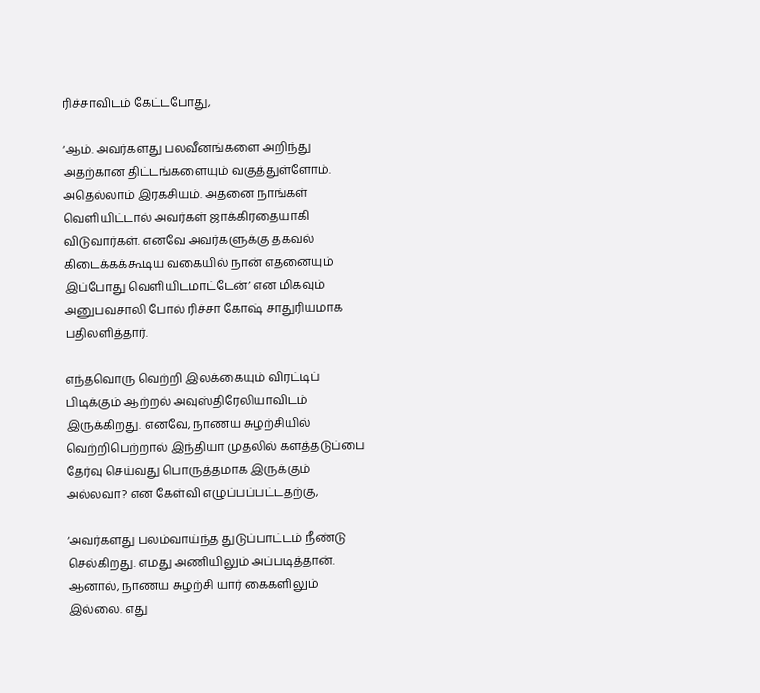ரிச்சாவிடம் கேட்டபோது,

‘ஆம். அவர்களது பலவீனங்களை அறிந்து அதற்கான திட்டங்களையும் வகுத்துள்ளோம். அதெல்லாம் இரகசியம். அதனை நாங்கள் வெளியிட்டால் அவர்கள் ஜாக்கிரதையாகி விடுவார்கள். எனவே அவர்களுக்கு தகவல் கிடைக்கக்கூடிய வகையில் நான் எதனையும் இப்போது வெளியிடமாட்டேன்’ என மிகவும் அனுபவசாலி போல் ரிச்சா கோஷ் சாதுரியமாக பதிலளித்தார்.

எந்தவொரு வெற்றி இலக்கையும் விரட்டிப் பிடிக்கும் ஆற்றல் அவுஸ்திரேலியாவிடம் இருக்கிறது. எனவே, நாணய சுழற்சியில் வெற்றிபெற்றால் இந்தியா முதலில் களத்தடுப்பை தேர்வு செய்வது பொருத்தமாக இருக்கும் அல்லவா? என கேள்வி எழுப்பப்பட்டதற்கு,

‘அவர்களது பலம்வாய்ந்த துடுப்பாட்டம் நீண்டு செல்கிறது. எமது அணியிலும் அப்படித்தான். ஆனால், நாணய சுழற்சி யார் கைகளிலும் இல்லை. எது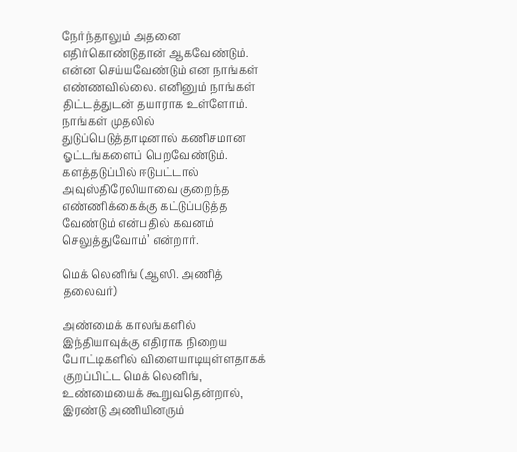நேர்ந்தாலும் அதனை எதிர்கொண்டுதான் ஆகவேண்டும். என்ன செய்யவேண்டும் என நாங்கள் எண்ணவில்லை. எனினும் நாங்கள் திட்டத்துடன் தயாராக உள்ளோம். நாங்கள் முதலில் துடுப்பெடுத்தாடினால் கணிசமான ஓட்டங்களைப் பெறவேண்டும். களத்தடுப்பில் ஈடுபட்டால் அவுஸ்திரேலியாவை குறைந்த எண்ணிக்கைக்கு கட்டுப்படுத்த வேண்டும் என்பதில் கவனம் செலுத்துவோம்’ என்றார்.

மெக் லெனிங் (ஆஸி. அணித் தலைவர்)

அண்மைக் காலங்களில் இந்தியாவுக்கு எதிராக நிறைய போட்டிகளில் விளையாடியுள்ளதாகக் குறப்பிட்ட மெக் லெனிங், உண்மையைக் கூறுவதென்றால், இரண்டு அணியினரும்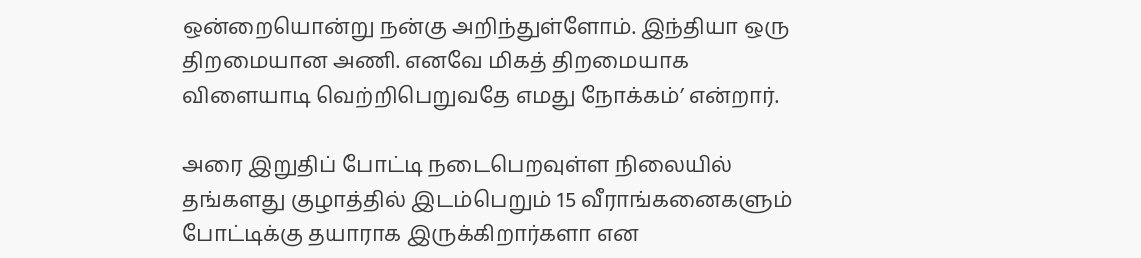ஒன்றையொன்று நன்கு அறிந்துள்ளோம். இந்தியா ஒரு திறமையான அணி. எனவே மிகத் திறமையாக விளையாடி வெற்றிபெறுவதே எமது நோக்கம்’ என்றார்.

அரை இறுதிப் போட்டி நடைபெறவுள்ள நிலையில் தங்களது குழாத்தில் இடம்பெறும் 15 வீராங்கனைகளும் போட்டிக்கு தயாராக இருக்கிறார்களா என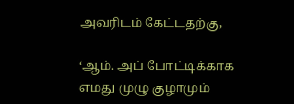அவரிடம் கேட்டதற்கு,

‘ஆம். அப் போட்டிக்காக எமது முழு குழாமும்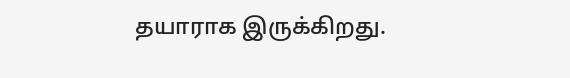தயாராக இருக்கிறது.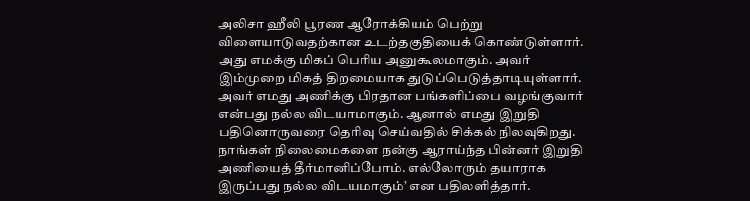அலிசா ஹீலி பூரண ஆரோக்கியம் பெற்று விளையாடுவதற்கான உடற்தகுதியைக் கொண்டுள்ளார். அது எமக்கு மிகப் பெரிய அனுகூலமாகும். அவர் இம்முறை மிகத் திறமையாக துடுப்பெடுத்தாடியுள்ளார். அவர் எமது அணிக்கு பிரதான பங்களிப்பை வழங்குவார் என்பது நல்ல விடயாமாகும். ஆனால் எமது இறுதி பதினொருவரை தெரிவு செய்வதில் சிக்கல் நிலவுகிறது. நாங்கள் நிலைமைகளை நன்கு ஆராய்ந்த பின்னர் இறுதி அணியைத் தீர்மானிப்போம். எல்லோரும் தயாராக இருப்பது நல்ல விடயமாகும்’ என பதிலளித்தார்.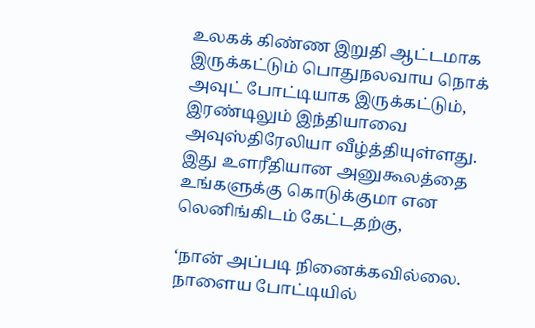உலகக் கிண்ண இறுதி ஆட்டமாக இருக்கட்டும் பொதுநலவாய நொக் அவுட் போட்டியாக இருக்கட்டும், இரண்டிலும் இந்தியாவை அவுஸ்திரேலியா வீழ்த்தியுள்ளது. இது உளரீதியான அனுகூலத்தை உங்களுக்கு கொடுக்குமா என லெனிங்கிடம் கேட்டதற்கு,

‘நான் அப்படி நினைக்கவில்லை. நாளைய போட்டியில்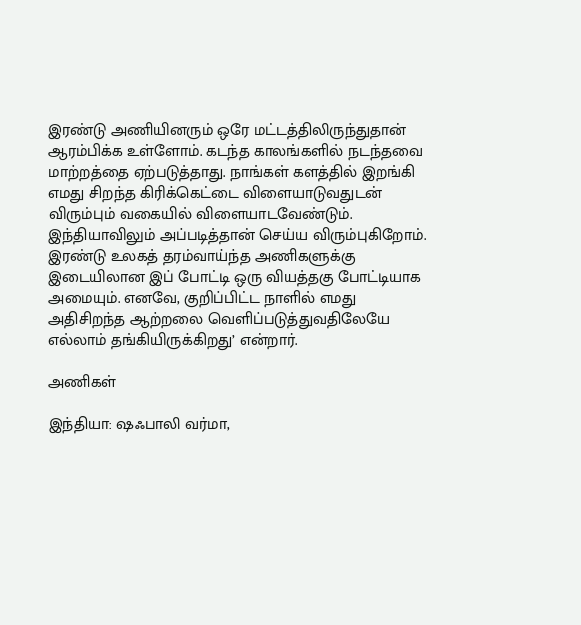இரண்டு அணியினரும் ஒரே மட்டத்திலிருந்துதான் ஆரம்பிக்க உள்ளோம். கடந்த காலங்களில் நடந்தவை மாற்றத்தை ஏற்படுத்தாது. நாங்கள் களத்தில் இறங்கி எமது சிறந்த கிரிக்கெட்டை விளையாடுவதுடன் விரும்பும் வகையில் விளையாடவேண்டும். இந்தியாவிலும் அப்படித்தான் செய்ய விரும்புகிறோம். இரண்டு உலகத் தரம்வாய்ந்த அணிகளுக்கு இடையிலான இப் போட்டி ஒரு வியத்தகு போட்டியாக அமையும். எனவே, குறிப்பிட்ட நாளில் எமது அதிசிறந்த ஆற்றலை வெளிப்படுத்துவதிலேயே எல்லாம் தங்கியிருக்கிறது’ என்றார்.

அணிகள்

இந்தியா: ஷஃபாலி வர்மா,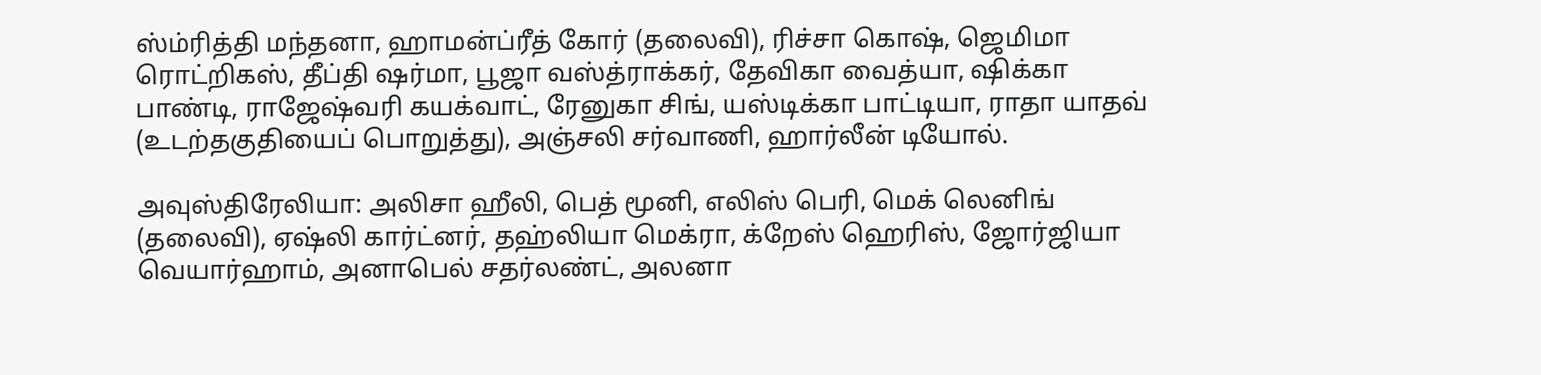ஸ்ம்ரித்தி மந்தனா, ஹாமன்ப்ரீத் கோர் (தலைவி), ரிச்சா கொஷ், ஜெமிமா ரொட்றிகஸ், தீப்தி ஷர்மா, பூஜா வஸ்த்ராக்கர், தேவிகா வைத்யா, ஷிக்கா பாண்டி, ராஜேஷ்வரி கயக்வாட், ரேனுகா சிங், யஸ்டிக்கா பாட்டியா, ராதா யாதவ் (உடற்தகுதியைப் பொறுத்து), அஞ்சலி சர்வாணி, ஹார்லீன் டியோல்.

அவுஸ்திரேலியா: அலிசா ஹீலி, பெத் மூனி, எலிஸ் பெரி, மெக் லெனிங் (தலைவி), ஏஷ்லி கார்ட்னர், தஹ்லியா மெக்ரா, க்றேஸ் ஹெரிஸ், ஜோர்ஜியா வெயார்ஹாம், அனாபெல் சதர்லண்ட், அலனா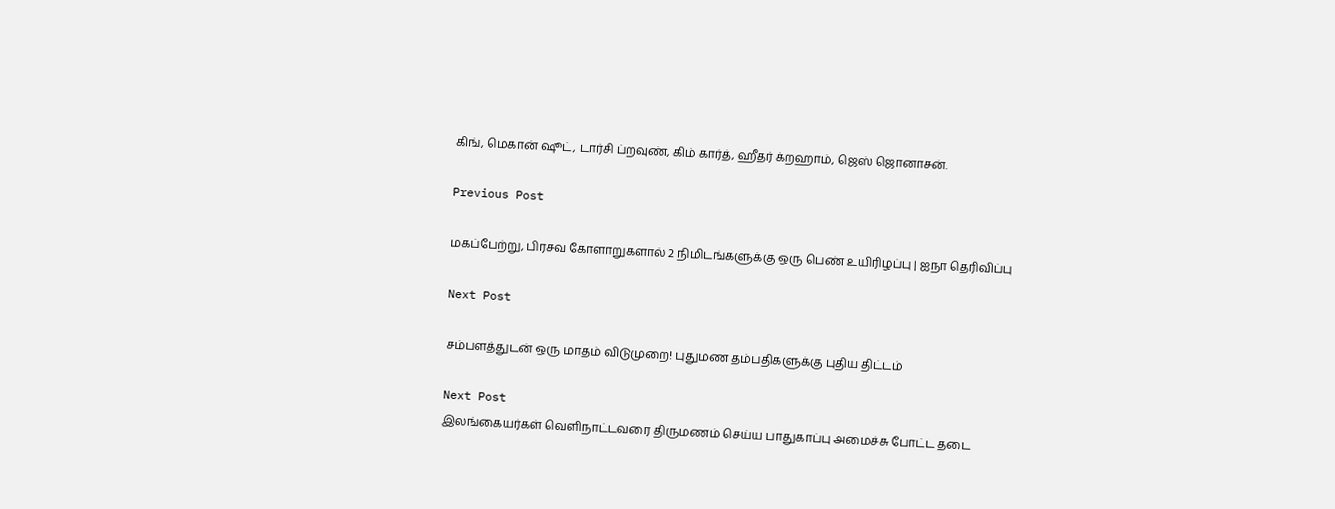கிங், மெகான் ஷூட், டார்சி ப்றவுண், கிம் கார்த், ஹீதர் க்றஹாம், ஜெஸ் ஜொனாசன்.

Previous Post

மகப்பேற்று, பிரசவ கோளாறுகளால் 2 நிமிடங்களுக்கு ஒரு பெண் உயிரிழப்பு | ஐநா தெரிவிப்பு

Next Post

சம்பளத்துடன் ஒரு மாதம் விடுமுறை! புதுமண தம்பதிகளுக்கு புதிய திட்டம்

Next Post
இலங்கையர்கள் வெளிநாட்டவரை திருமணம் செய்ய பாதுகாப்பு அமைச்சு போட்ட தடை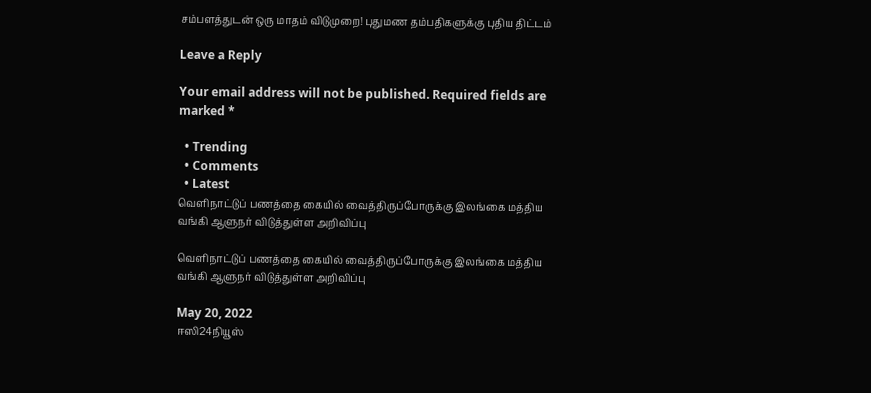சம்பளத்துடன் ஒரு மாதம் விடுமுறை! புதுமண தம்பதிகளுக்கு புதிய திட்டம்

Leave a Reply

Your email address will not be published. Required fields are marked *

  • Trending
  • Comments
  • Latest
வெளிநாட்டுப் பணத்தை கையில் வைத்திருப்போருக்கு இலங்கை மத்திய வங்கி ஆளுநர் விடுத்துள்ள அறிவிப்பு

வெளிநாட்டுப் பணத்தை கையில் வைத்திருப்போருக்கு இலங்கை மத்திய வங்கி ஆளுநர் விடுத்துள்ள அறிவிப்பு

May 20, 2022
ஈஸி24நியூஸ்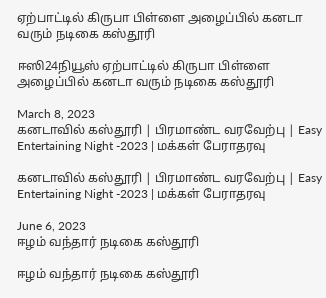ஏற்பாட்டில் கிருபா பிள்ளை அழைப்பில் கனடா வரும் நடிகை கஸ்தூரி

ஈஸி24நியூஸ் ஏற்பாட்டில் கிருபா பிள்ளை அழைப்பில் கனடா வரும் நடிகை கஸ்தூரி

March 8, 2023
கனடாவில் கஸ்தூரி | பிரமாண்ட வரவேற்பு | Easy Entertaining Night -2023 | மக்கள் பேராதரவு

கனடாவில் கஸ்தூரி | பிரமாண்ட வரவேற்பு | Easy Entertaining Night -2023 | மக்கள் பேராதரவு

June 6, 2023
ஈழம் வந்தார் நடிகை கஸ்தூரி

ஈழம் வந்தார் நடிகை கஸ்தூரி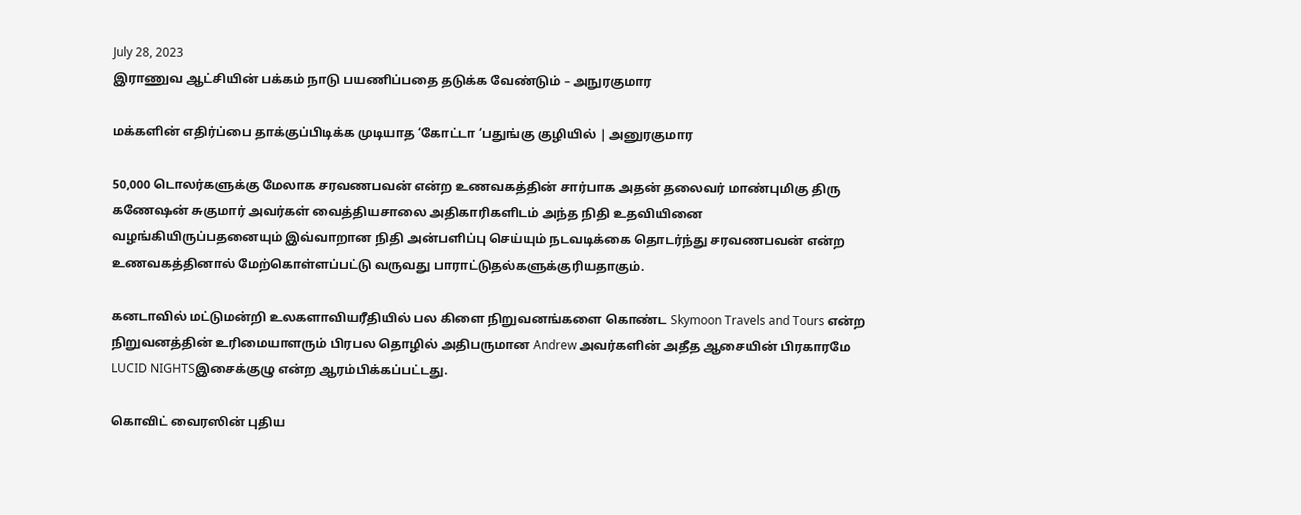July 28, 2023
இராணுவ ஆட்சியின் பக்கம் நாடு பயணிப்பதை தடுக்க வேண்டும் – அநுரகுமார

மக்களின் எதிர்ப்பை தாக்குப்பிடிக்க முடியாத ‘கோட்டா ‘பதுங்கு குழியில் | அனுரகுமார

50,000 டொலர்களுக்கு மேலாக சரவணபவன் என்ற உணவகத்தின் சார்பாக அதன் தலைவர் மாண்புமிகு திரு கணேஷன் சுகுமார் அவர்கள் வைத்தியசாலை அதிகாரிகளிடம் அந்த நிதி உதவியினை வழங்கியிருப்பதனையும் இவ்வாறான நிதி அன்பளிப்பு செய்யும் நடவடிக்கை தொடர்ந்து சரவணபவன் என்ற உணவகத்தினால் மேற்கொள்ளப்பட்டு வருவது பாராட்டுதல்களுக்குரியதாகும்.

கனடாவில் மட்டுமன்றி உலகளாவியரீதியில் பல கிளை நிறுவனங்களை கொண்ட Skymoon Travels and Tours என்ற நிறுவனத்தின் உரிமையாளரும் பிரபல தொழில் அதிபருமான Andrew அவர்களின் அதீத ஆசையின் பிரகாரமே LUCID NIGHTSஇசைக்குழு என்ற ஆரம்பிக்கப்பட்டது.

கொவிட் வைரஸின் புதிய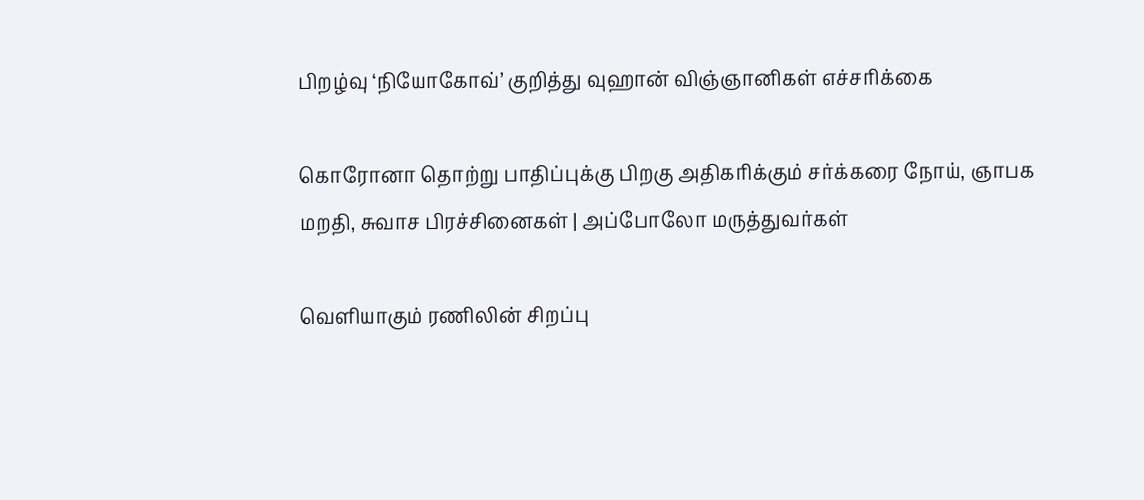பிறழ்வு ‘நியோகோவ்’ குறித்து வுஹான் விஞ்ஞானிகள் எச்சரிக்கை

கொரோனா தொற்று பாதிப்புக்கு பிறகு அதிகரிக்கும் சர்க்கரை நோய், ஞாபக மறதி, சுவாச பிரச்சினைகள் | அப்போலோ மருத்துவர்கள்

வெளியாகும் ரணிலின் சிறப்பு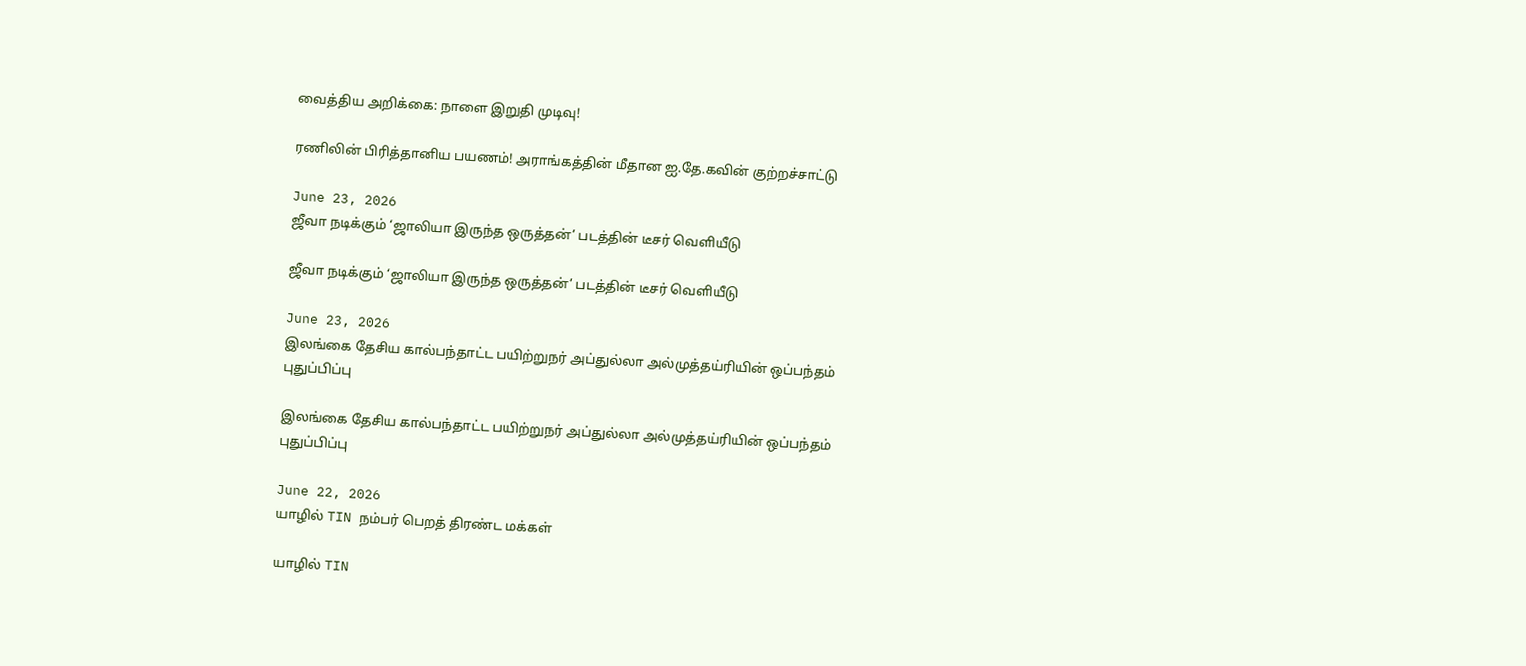வைத்திய அறிக்கை: நாளை இறுதி முடிவு!

ரணிலின் பிரித்தானிய பயணம்! அராங்கத்தின் மீதான ஐ.தே.கவின் குற்றச்சாட்டு

June 23, 2026
ஜீவா நடிக்கும் ‘ஜாலியா இருந்த ஒருத்தன்’ படத்தின் டீசர் வெளியீடு

ஜீவா நடிக்கும் ‘ஜாலியா இருந்த ஒருத்தன்’ படத்தின் டீசர் வெளியீடு

June 23, 2026
இலங்கை தேசிய கால்பந்தாட்ட பயிற்றுநர் அப்துல்லா அல்முத்தய்ரியின் ஒப்பந்தம் புதுப்பிப்பு

இலங்கை தேசிய கால்பந்தாட்ட பயிற்றுநர் அப்துல்லா அல்முத்தய்ரியின் ஒப்பந்தம் புதுப்பிப்பு

June 22, 2026
யாழில் TIN நம்பர் பெறத் திரண்ட மக்கள்

யாழில் TIN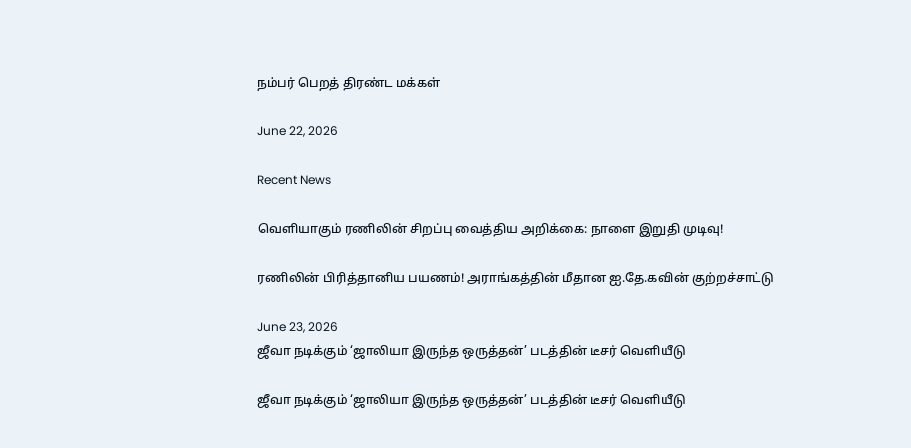நம்பர் பெறத் திரண்ட மக்கள்

June 22, 2026

Recent News

வெளியாகும் ரணிலின் சிறப்பு வைத்திய அறிக்கை: நாளை இறுதி முடிவு!

ரணிலின் பிரித்தானிய பயணம்! அராங்கத்தின் மீதான ஐ.தே.கவின் குற்றச்சாட்டு

June 23, 2026
ஜீவா நடிக்கும் ‘ஜாலியா இருந்த ஒருத்தன்’ படத்தின் டீசர் வெளியீடு

ஜீவா நடிக்கும் ‘ஜாலியா இருந்த ஒருத்தன்’ படத்தின் டீசர் வெளியீடு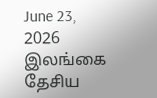June 23, 2026
இலங்கை தேசிய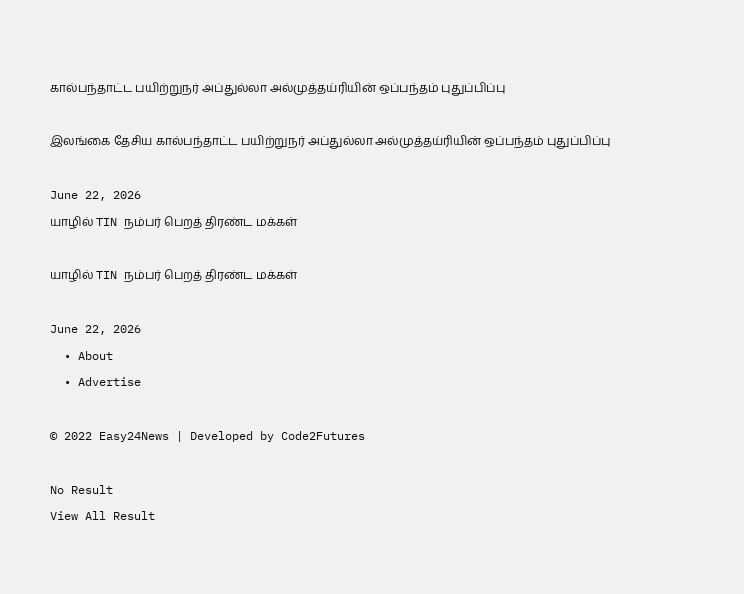கால்பந்தாட்ட பயிற்றுநர் அப்துல்லா அல்முத்தய்ரியின் ஒப்பந்தம் புதுப்பிப்பு

இலங்கை தேசிய கால்பந்தாட்ட பயிற்றுநர் அப்துல்லா அல்முத்தய்ரியின் ஒப்பந்தம் புதுப்பிப்பு

June 22, 2026
யாழில் TIN நம்பர் பெறத் திரண்ட மக்கள்

யாழில் TIN நம்பர் பெறத் திரண்ட மக்கள்

June 22, 2026
  • About
  • Advertise

© 2022 Easy24News | Developed by Code2Futures

No Result
View All Result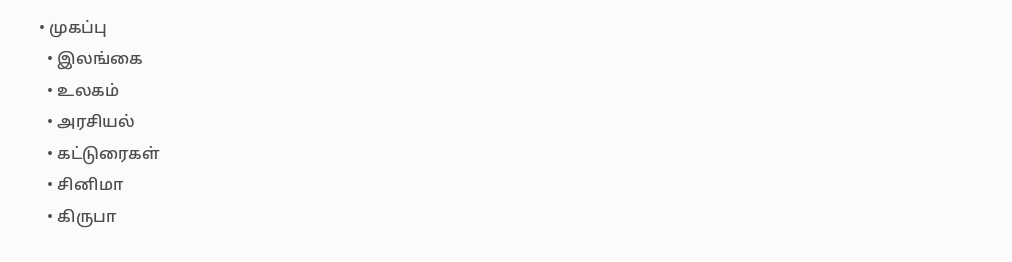• முகப்பு
  • இலங்கை
  • உலகம்
  • அரசியல்
  • கட்டுரைகள்
  • சினிமா
  • கிருபா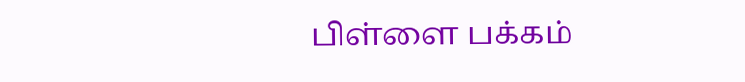பிள்ளை பக்கம்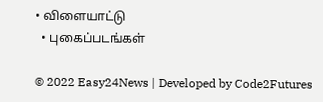• விளையாட்டு
  • புகைப்படங்கள்

© 2022 Easy24News | Developed by Code2Futures